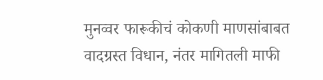मुनव्वर फारूकीचं कोकणी माणसांबाबत वादग्रस्त विधान, नंतर मागितली माफी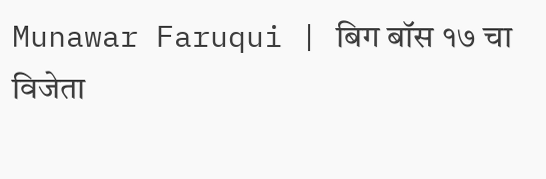Munawar Faruqui | बिग बॉस १७ चा विजेता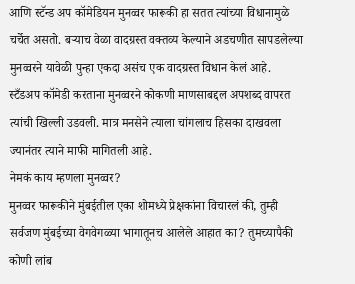आणि स्टॅन्ड अप कॉमेडियन मुनव्वर फारूकी हा सतत त्यांच्या विधानामुळे चर्चेत असतो. बऱ्याच वेळा वादग्रस्त वक्तव्य केल्याने अडचणीत सापडलेल्या मुनव्वरने यावेळी पुन्हा एकदा असंच एक वादग्रस्त विधान केलं आहे. स्टँडअप कॉमेडी करताना मुनव्वरने कोकणी माणसाबद्दल अपशब्द वापरत त्यांची खिल्ली उडवली. मात्र मनसेने त्याला चांगलाच हिसका दाखवला ज्यानंतर त्याने माफी मागितली आहे.
नेमकं काय म्हणला मुनव्वर?
मुनव्वर फारूकीने मुंबईतील एका शोमध्ये प्रेक्षकांना विचारलं की, तुम्ही सर्वजण मुंबईच्या वेगवेगळ्या भागातूनच आलेले आहात का? तुमच्यापैकी कोणी लांब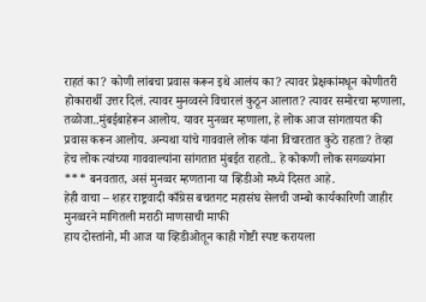राहतं का? कोणी लांबचा प्रवास करून इथे आलंय का? त्यावर प्रेक्षकांमधून कोणीतरी होकारार्थी उत्तर दिलं. त्यावर मुनव्वरने विचारलं कुठून आलात? त्यावर समोरचा म्हणाला, तळोजा..मुंबईबाहेरून आलोय. यावर मुनव्वर म्हणाला, हे लोक आज सांगतायत की प्रवास करून आलोय. अन्यथा यांचे गाववाले लोक यांना विचारतात कुठे राहता? तेव्हा हेच लोक त्यांच्या गाववाल्यांना सांगतात मुंबईत राहतो.. हे कोकणी लोक सगळ्यांना *** बनवतात, असं मुनव्वर म्हणताना या व्हिडीओ मध्ये दिसत आहे.
हेही वाचा – शहर राष्ट्रवादी काँग्रेस बचतगट महासंघ सेलची जम्बो कार्यकारिणी जाहीर
मुनव्वरने मागितली मराठी माणसाची माफी
हाय दोस्तांनो, मी आज या व्हिडीओतून काही गोष्टी स्पष्ट करायला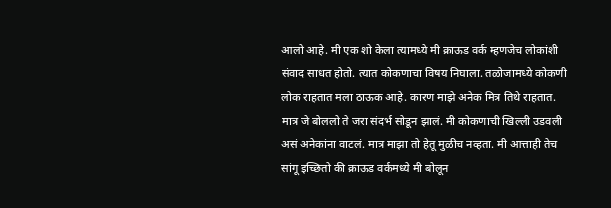आलो आहे. मी एक शो केला त्यामध्ये मी क्राऊड वर्क म्हणजेच लोकांशी संवाद साधत होतो. त्यात कोकणाचा विषय निघाला. तळोजामध्ये कोकणी लोक राहतात मला ठाऊक आहे. कारण माझे अनेक मित्र तिथे राहतात. मात्र जे बोललो ते जरा संदर्भ सोडून झालं. मी कोकणाची खिल्ली उडवली असं अनेकांना वाटलं. मात्र माझा तो हेतू मुळीच नव्हता. मी आत्ताही तेच सांगू इच्छितो की क्राऊड वर्कमध्ये मी बोलून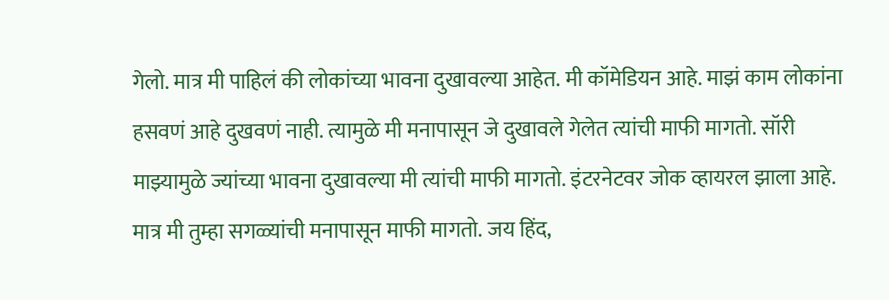गेलो. मात्र मी पाहिलं की लोकांच्या भावना दुखावल्या आहेत. मी कॉमेडियन आहे. माझं काम लोकांना हसवणं आहे दुखवणं नाही. त्यामुळे मी मनापासून जे दुखावले गेलेत त्यांची माफी मागतो. सॉरी माझ्यामुळे ज्यांच्या भावना दुखावल्या मी त्यांची माफी मागतो. इंटरनेटवर जोक व्हायरल झाला आहे. मात्र मी तुम्हा सगळ्यांची मनापासून माफी मागतो. जय हिंद,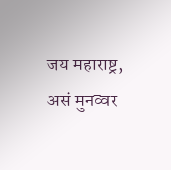जय महाराष्ट्र, असं मुनव्वर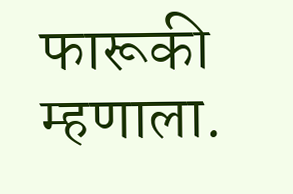फारूकी म्हणाला.